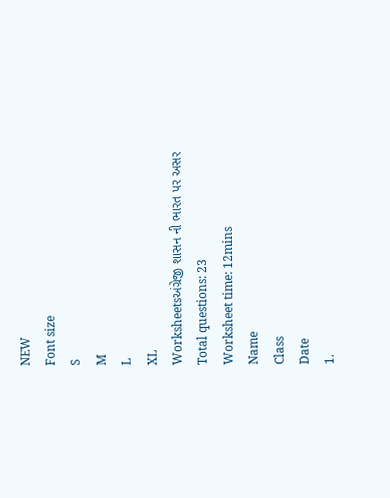NEW
Font size
S
M
L
XL
Worksheetsઅંગ્રેજી શાસન ની ભારત પર અસર
Total questions: 23
Worksheet time: 12mins
Name
Class
Date
1.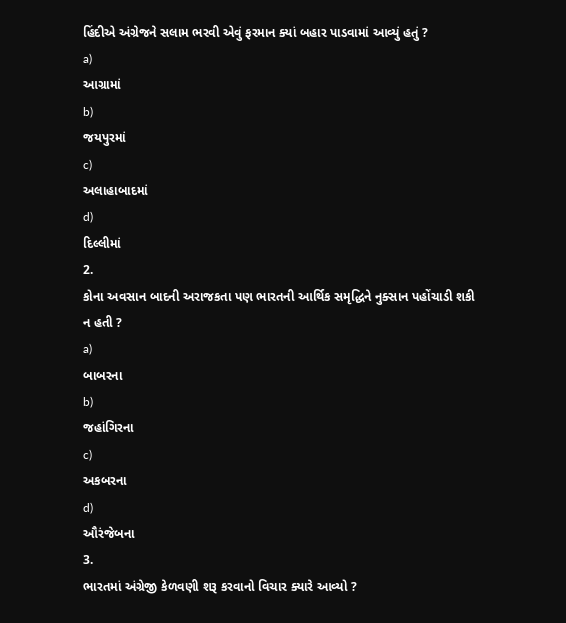હિંદીએ અંગ્રેજને સલામ ભરવી એવું ફરમાન ક્યાં બહાર પાડવામાં આવ્યું હતું ?
a)
આગ્રામાં
b)
જયપુરમાં
c)
અલાહાબાદમાં
d)
દિલ્લીમાં
2.
કોના અવસાન બાદની અરાજકતા પણ ભારતની આર્થિક સમૃદ્ધિને નુક્સાન પહોંચાડી શકી ન હતી ?
a)
બાબરના
b)
જહાંગિરના
c)
અકબરના
d)
ઔરંજેબના
3.
ભારતમાં અંગ્રેજી કેળવણી શરૂ કરવાનો વિચાર ક્યારે આવ્યો ?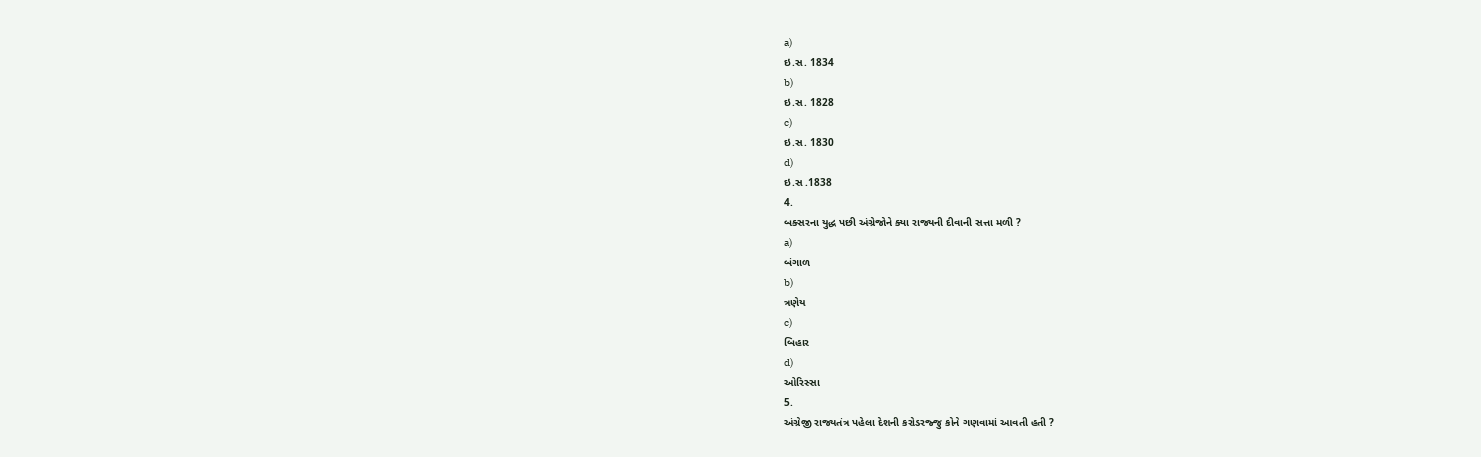a)
ઇ.સ. 1834
b)
ઇ.સ. 1828
c)
ઇ.સ. 1830
d)
ઇ.સ .1838
4.
બક્સરના યુદ્ધ પછી અંગ્રેજોને ક્યા રાજ્યની દીવાની સત્તા મળી ?
a)
બંગાળ
b)
ત્રણેય
c)
બિહાર
d)
ઓરિસ્સા
5.
અંગ્રેજી રાજ્યતંત્ર પહેલા દેશની કરોડરજ્જુ કોને ગણવામાં આવતી હતી ?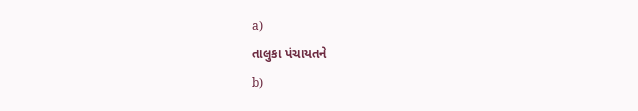a)
તાલુકા પંચાયતને
b)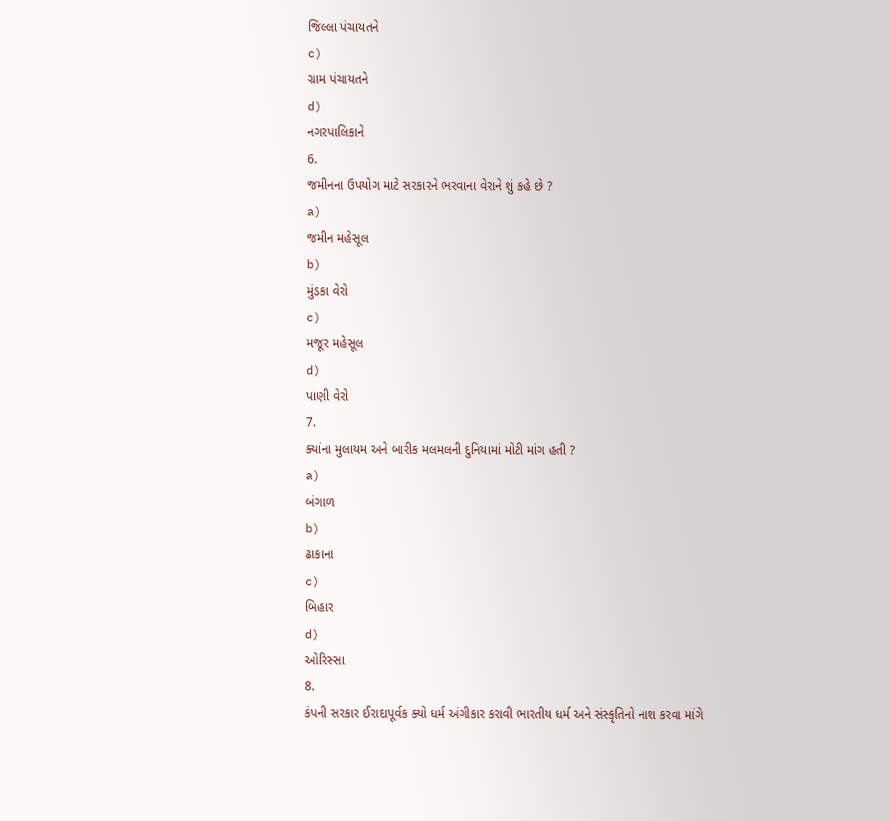જિલ્લા પંચાયતને
c)
ગ્રામ પંચાયતને
d)
નગરપાલિકાને
6.
જમીનના ઉપયોગ માટે સરકારને ભરવાના વેરાને શું કહે છે ?
a)
જમીન મહેસૂલ
b)
મુંડકા વેરો
c)
મજૂર મહેસૂલ
d)
પાણી વેરો
7.
ક્યાંના મુલાયમ અને બારીક મલમલની દુનિયામાં મોટી માંગ હતી ?
a)
બંગાળ
b)
ઢાકાના
c)
બિહાર
d)
ઓરિસ્સા
8.
કંપની સરકાર ઈરાદાપૂર્વક ક્યો ધર્મ અંગીકાર કરાવી ભારતીય ધર્મ અને સંસ્કૃતિનો નાશ કરવા માંગે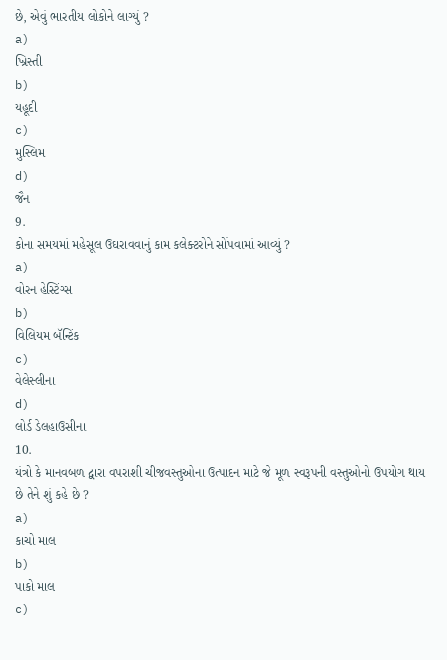છે, એવું ભારતીય લોકોને લાગ્યું ?
a)
ખ્રિસ્તી
b)
યહૂદી
c)
મુસ્લિમ
d)
જૈન
9.
કોના સમયમાં મહેસૂલ ઉઘરાવવાનું કામ કલેક્ટરોને સોંપવામાં આવ્યું ?
a)
વોરન હેસ્ટિંગ્સ
b)
વિલિયમ બૅન્ટિંક
c)
વેલેસ્લીના
d)
લોર્ડ ડેલહાઉસીના
10.
યંત્રો કે માનવબળ દ્વારા વપરાશી ચીજવસ્તુઓના ઉત્પાદન માટે જે મૂળ સ્વરૂપની વસ્તુઓનો ઉપયોગ થાય છે તેને શું કહે છે ?
a)
કાચો માલ
b)
પાકો માલ
c)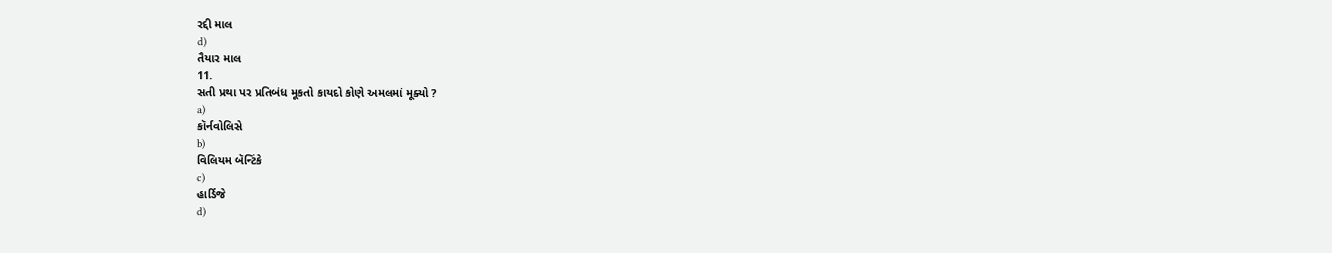રદ્દી માલ
d)
તૈયાર માલ
11.
સતી પ્રથા પર પ્રતિબંધ મૂકતો કાયદો કોણે અમલમાં મૂક્યો ?
a)
કૉર્નવોલિસે
b)
વિલિયમ બૅન્ટિંકે
c)
હાર્ડિજે
d)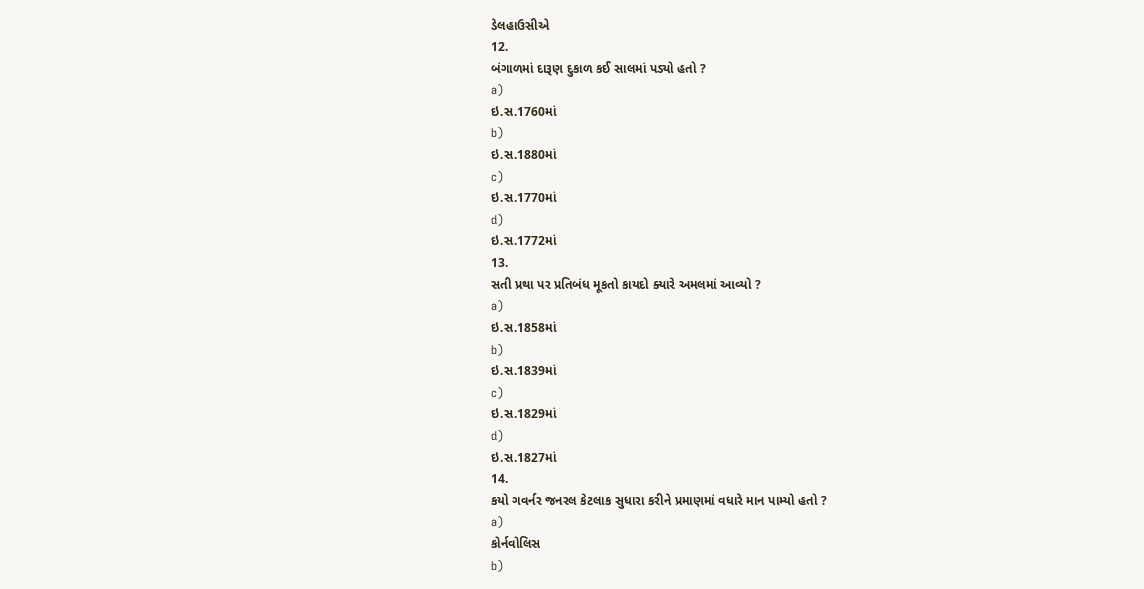ડેલહાઉસીએ
12.
બંગાળમાં દારૂણ દુકાળ કઈ સાલમાં પડ્યો હતો ?
a)
ઇ.સ.1760માં
b)
ઇ.સ.1880માં
c)
ઇ.સ.1770માં
d)
ઇ.સ.1772માં
13.
સતી પ્રથા પર પ્રતિબંધ મૂકતો કાયદો ક્યારે અમલમાં આવ્યો ?
a)
ઇ.સ.1858માં
b)
ઇ.સ.1839માં
c)
ઇ.સ.1829માં
d)
ઇ.સ.1827માં
14.
કયો ગવર્નર જનરલ કેટલાક સુધારા કરીને પ્રમાણમાં વધારે માન પામ્યો હતો ?
a)
કોર્નવોલિસ
b)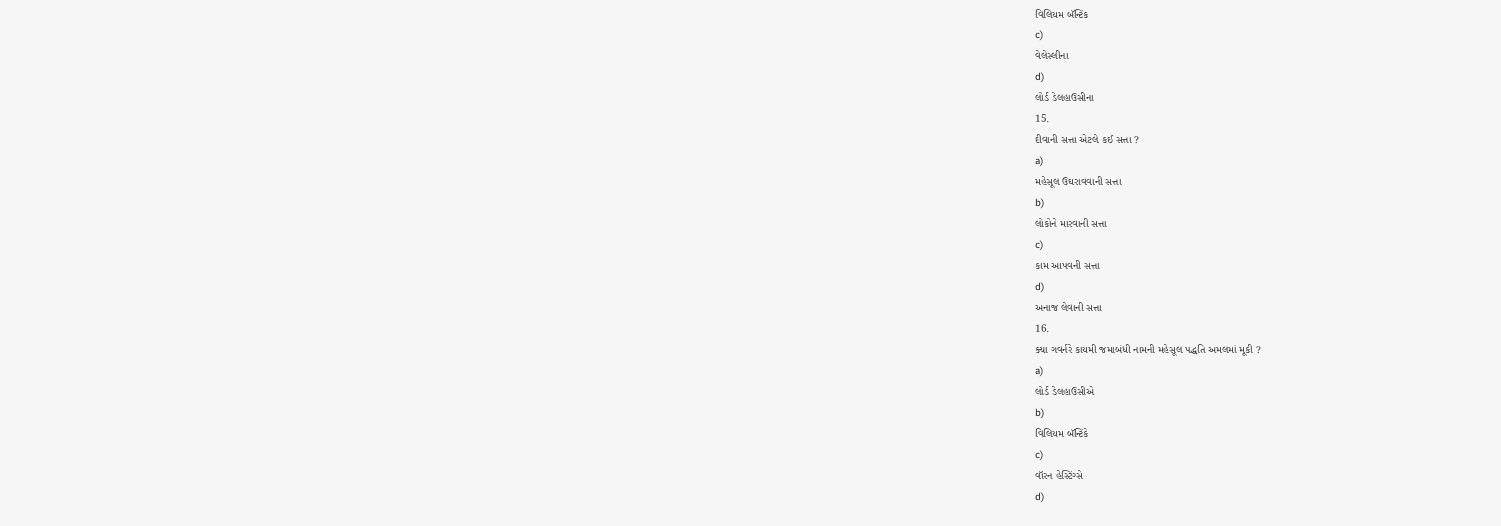વિલિયમ બૅન્ટિંક
c)
વેલેસ્લીના
d)
લોર્ડ ડેલહાઉસીના
15.
દીવાની સત્તા એટલે કઈ સત્તા ?
a)
મહેસૂલ ઉઘરાવવાની સત્તા
b)
લોકોને મારવાની સત્તા
c)
કામ આપવની સત્તા
d)
અનાજ લેવાની સત્તા
16.
ક્યા ગવર્નરે કાયમી જમાબંધી નામની મહેસૂલ પદ્ધતિ અમલમાં મૂકી ?
a)
લોર્ડ ડેલહાઉસીએ
b)
વિલિયમ બૅન્ટિંકે
c)
વૉરન હેસ્ટિંગ્સે
d)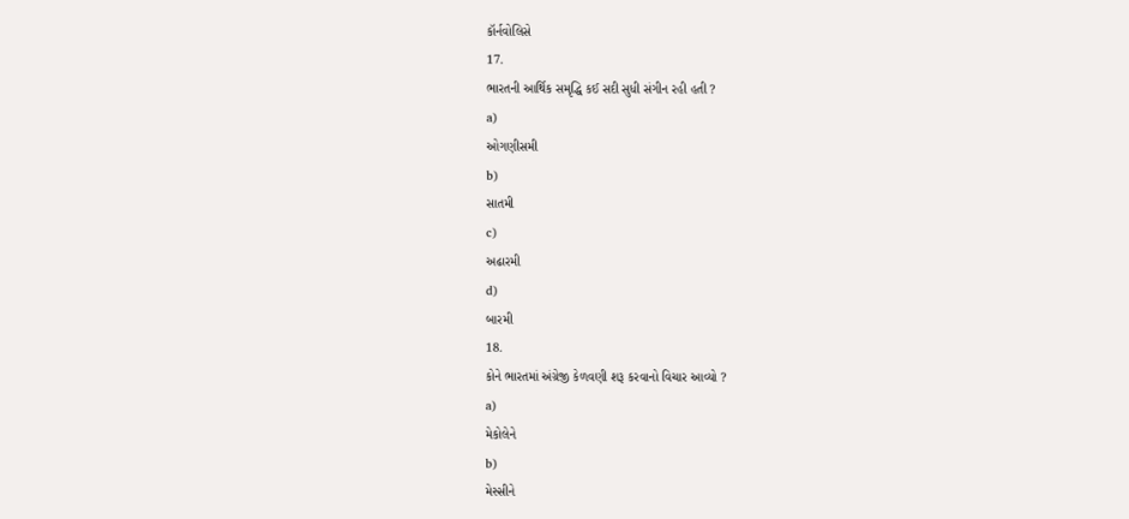કૉર્નવોલિસે
17.
ભારતની આર્થિક સમૃદ્ધિ કઈ સદી સુધી સંગીન રહી હતી ?
a)
ઓગણીસમી
b)
સાતમી
c)
અઢારમી
d)
બારમી
18.
કોને ભારતમાં અંગ્રેજી કેળવણી શરૂ કરવાનો વિચાર આવ્યો ?
a)
મેકોલેને
b)
મેસ્સીને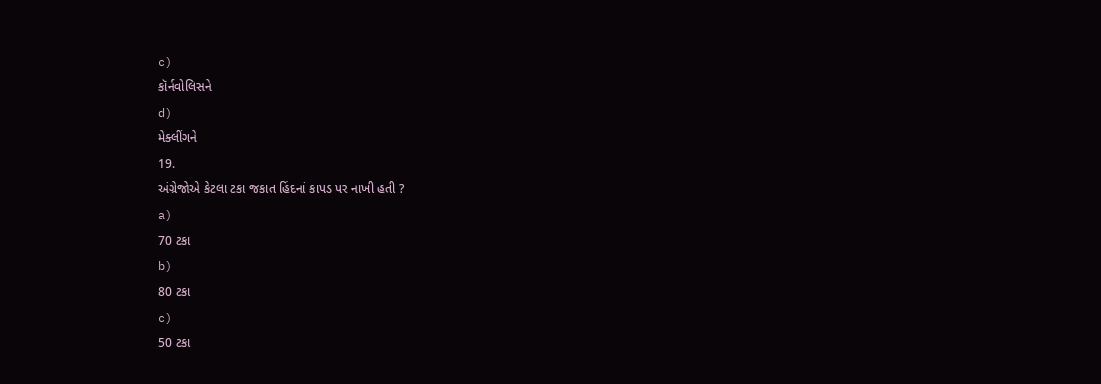c)
કૉર્નવોલિસને
d)
મેક્લીંગને
19.
અંગ્રેજોએ કેટલા ટકા જકાત હિંદનાં કાપડ પર નાખી હતી ?
a)
70 ટકા
b)
80 ટકા
c)
50 ટકા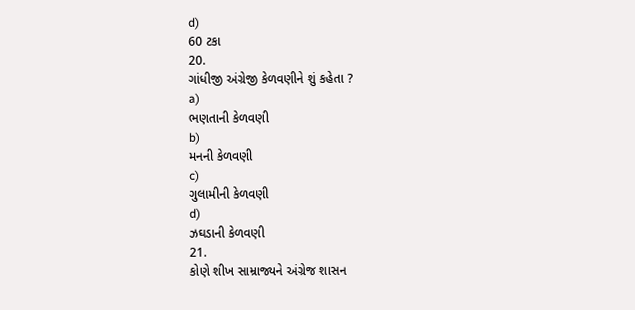d)
60 ટકા
20.
ગાંધીજી અંગ્રેજી કેળવણીને શું કહેતા ?
a)
ભણતાની કેળવણી
b)
મનની કેળવણી
c)
ગુલામીની કેળવણી
d)
ઝઘડાની કેળવણી
21.
કોણે શીખ સામ્રાજ્યને અંગ્રેજ શાસન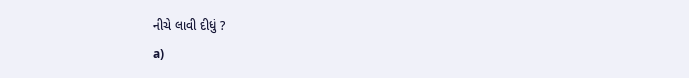નીચે લાવી દીધું ?
a)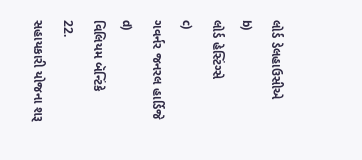લોર્ડ ડેલહાઉસીએ
b)
લોર્ડ હેસ્ટિંગ્સે
c)
ગવર્નર જનરલ હાર્ડિજે
d)
વિલિયમ બૅન્ટિંકે
22.
સહાયકારી યોજના શરૂ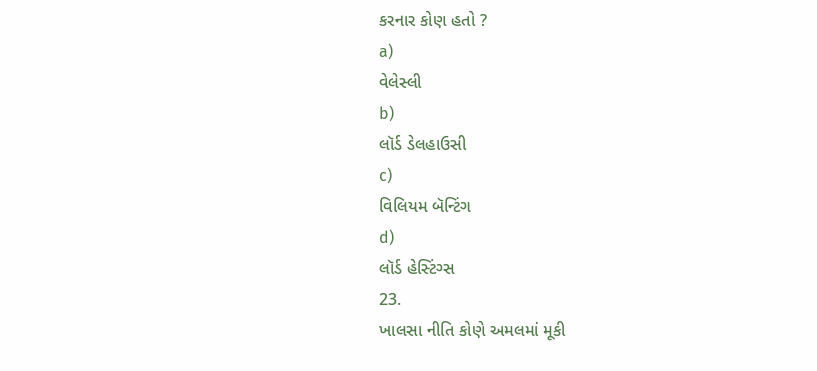કરનાર કોણ હતો ?
a)
વેલેસ્લી
b)
લૉર્ડ ડેલહાઉસી
c)
વિલિયમ બૅન્ટિંગ
d)
લૉર્ડ હેસ્ટિંગ્સ
23.
ખાલસા નીતિ કોણે અમલમાં મૂકી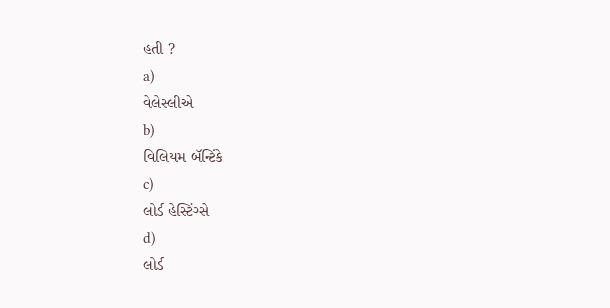હતી ?
a)
વેલેસ્લીએ
b)
વિલિયમ બૅન્ટિંકે
c)
લોર્ડ હેસ્ટિંગ્સે
d)
લોર્ડ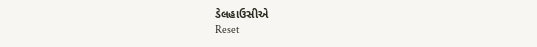ડેલહાઉસીએ
Reset